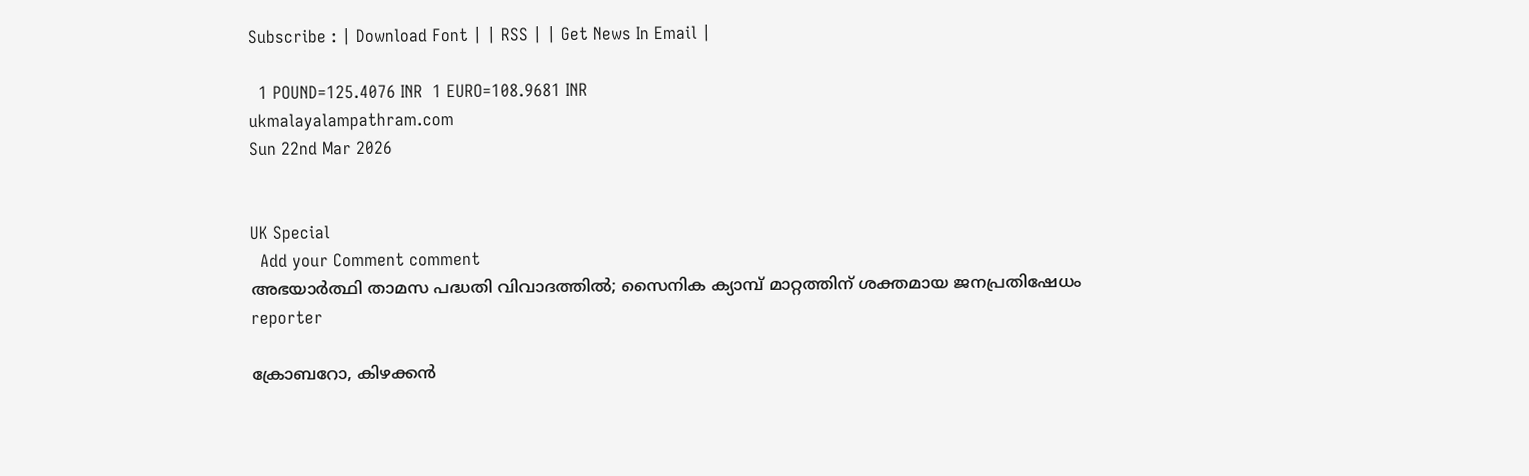Subscribe : | Download Font | | RSS | | Get News In Email |

  1 POUND=125.4076 INR  1 EURO=108.9681 INR
ukmalayalampathram.com
Sun 22nd Mar 2026


UK Special
  Add your Comment comment
അഭയാര്‍ത്ഥി താമസ പദ്ധതി വിവാദത്തില്‍; സൈനിക ക്യാമ്പ് മാറ്റത്തിന് ശക്തമായ ജനപ്രതിഷേധം
reporter

ക്രോബറോ, കിഴക്കന്‍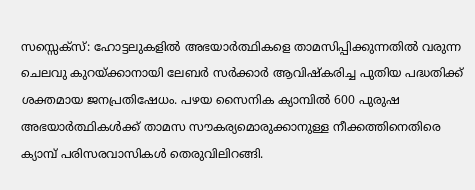സസ്സെക്സ്: ഹോട്ടലുകളില്‍ അഭയാര്‍ത്ഥികളെ താമസിപ്പിക്കുന്നതില്‍ വരുന്ന ചെലവു കുറയ്ക്കാനായി ലേബര്‍ സര്‍ക്കാര്‍ ആവിഷ്‌കരിച്ച പുതിയ പദ്ധതിക്ക് ശക്തമായ ജനപ്രതിഷേധം. പഴയ സൈനിക ക്യാമ്പില്‍ 600 പുരുഷ അഭയാര്‍ത്ഥികള്‍ക്ക് താമസ സൗകര്യമൊരുക്കാനുള്ള നീക്കത്തിനെതിരെ ക്യാമ്പ് പരിസരവാസികള്‍ തെരുവിലിറങ്ങി.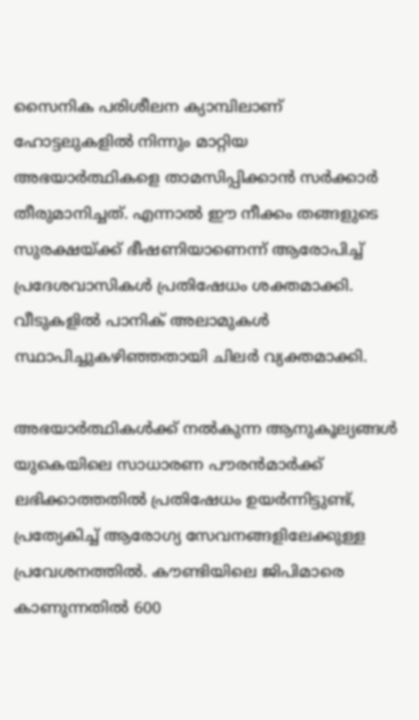സൈനിക പരിശീലന ക്യാമ്പിലാണ് ഹോട്ടലുകളില്‍ നിന്നും മാറ്റിയ അഭയാര്‍ത്ഥികളെ താമസിപ്പിക്കാന്‍ സര്‍ക്കാര്‍ തീരുമാനിച്ചത്. എന്നാല്‍ ഈ നീക്കം തങ്ങളുടെ സുരക്ഷയ്ക്ക് ഭീഷണിയാണെന്ന് ആരോപിച്ച് പ്രദേശവാസികള്‍ പ്രതിഷേധം ശക്തമാക്കി. വീടുകളില്‍ പാനിക് അലാമുകള്‍ സ്ഥാപിച്ചുകഴിഞ്ഞതായി ചിലര്‍ വ്യക്തമാക്കി.

അഭയാര്‍ത്ഥികള്‍ക്ക് നല്‍കുന്ന ആനുകൂല്യങ്ങള്‍ യുകെയിലെ സാധാരണ പൗരന്‍മാര്‍ക്ക് ലഭിക്കാത്തതില്‍ പ്രതിഷേധം ഉയര്‍ന്നിട്ടുണ്ട്, പ്രത്യേകിച്ച് ആരോഗ്യ സേവനങ്ങളിലേക്കുള്ള പ്രവേശനത്തില്‍. കൗണ്ടിയിലെ ജിപിമാരെ കാണുന്നതില്‍ 600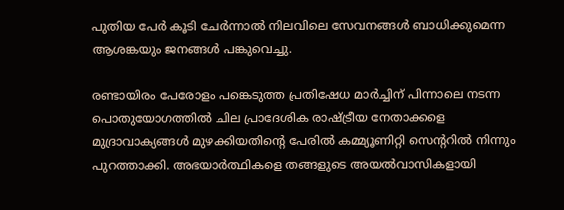പുതിയ പേര്‍ കൂടി ചേര്‍ന്നാല്‍ നിലവിലെ സേവനങ്ങള്‍ ബാധിക്കുമെന്ന ആശങ്കയും ജനങ്ങള്‍ പങ്കുവെച്ചു.

രണ്ടായിരം പേരോളം പങ്കെടുത്ത പ്രതിഷേധ മാര്‍ച്ചിന് പിന്നാലെ നടന്ന പൊതുയോഗത്തില്‍ ചില പ്രാദേശിക രാഷ്ട്രീയ നേതാക്കളെ മുദ്രാവാക്യങ്ങള്‍ മുഴക്കിയതിന്റെ പേരില്‍ കമ്മ്യൂണിറ്റി സെന്ററില്‍ നിന്നും പുറത്താക്കി. അഭയാര്‍ത്ഥികളെ തങ്ങളുടെ അയല്‍വാസികളായി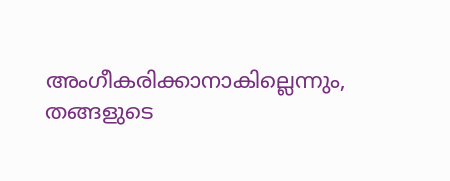അംഗീകരിക്കാനാകില്ലെന്നും, തങ്ങളുടെ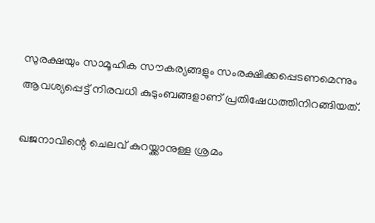സുരക്ഷയും സാമൂഹിക സൗകര്യങ്ങളും സംരക്ഷിക്കപ്പെടണമെന്നും ആവശ്യപ്പെട്ട് നിരവധി കുടുംബങ്ങളാണ് പ്രതിഷേധത്തിനിറങ്ങിയത്.

ഖജനാവിന്റെ ചെലവ് കുറയ്ക്കാനുള്ള ശ്രമം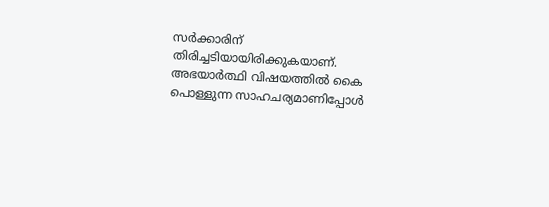സര്‍ക്കാരിന് തിരിച്ചടിയായിരിക്കുകയാണ്. അഭയാര്‍ത്ഥി വിഷയത്തില്‍ കൈ പൊള്ളുന്ന സാഹചര്യമാണിപ്പോള്‍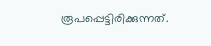രൂപപ്പെട്ടിരിക്കുന്നത്.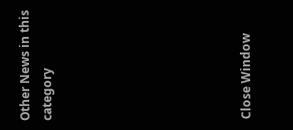Other News in this category








Close Window